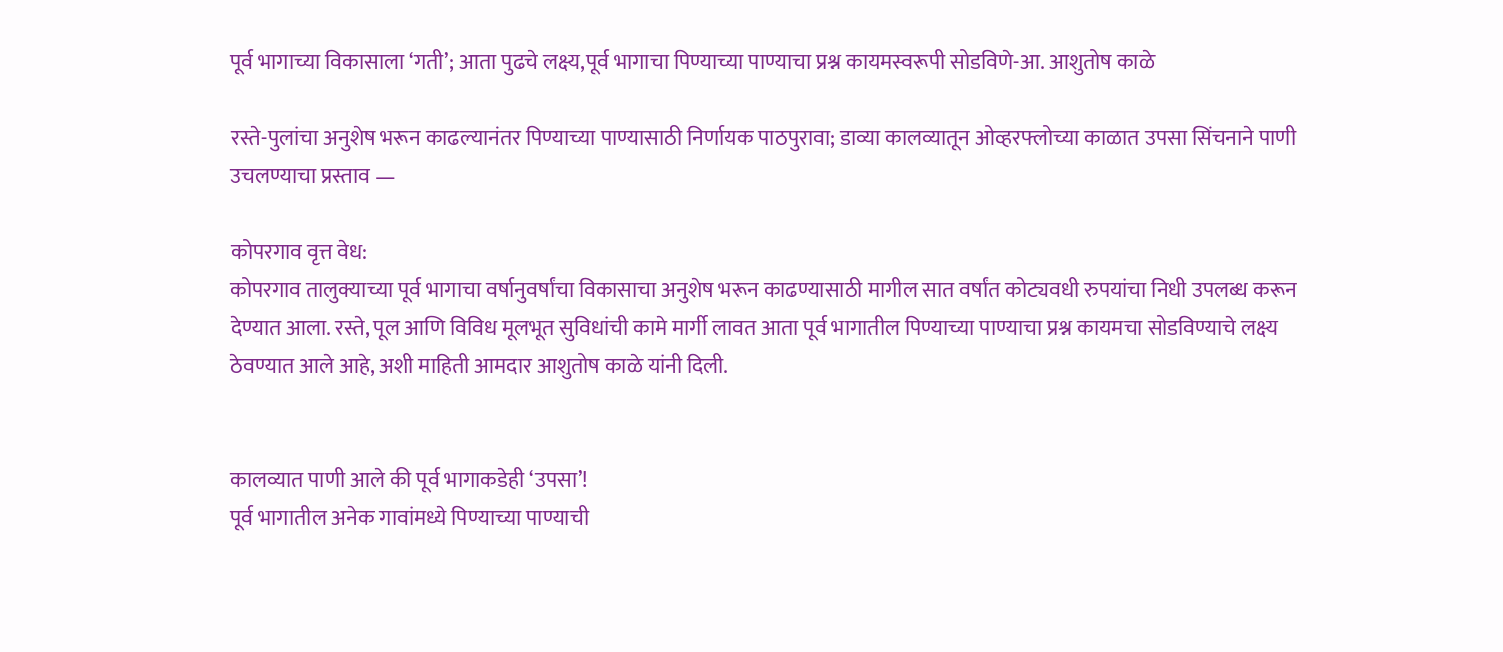पूर्व भागाच्या विकासाला ‘गती’; आता पुढचे लक्ष्य,पूर्व भागाचा पिण्याच्या पाण्याचा प्रश्न कायमस्वरूपी सोडविणे-आ. आशुतोष काळे

रस्ते-पुलांचा अनुशेष भरून काढल्यानंतर पिण्याच्या पाण्यासाठी निर्णायक पाठपुरावा; डाव्या कालव्यातून ओव्हरफ्लोच्या काळात उपसा सिंचनाने पाणी उचलण्याचा प्रस्ताव —

कोपरगाव वृत्त वेध:
कोपरगाव तालुक्याच्या पूर्व भागाचा वर्षानुवर्षांचा विकासाचा अनुशेष भरून काढण्यासाठी मागील सात वर्षांत कोट्यवधी रुपयांचा निधी उपलब्ध करून देण्यात आला. रस्ते, पूल आणि विविध मूलभूत सुविधांची कामे मार्गी लावत आता पूर्व भागातील पिण्याच्या पाण्याचा प्रश्न कायमचा सोडविण्याचे लक्ष्य ठेवण्यात आले आहे, अशी माहिती आमदार आशुतोष काळे यांनी दिली.


कालव्यात पाणी आले की पूर्व भागाकडेही ‘उपसा’!
पूर्व भागातील अनेक गावांमध्ये पिण्याच्या पाण्याची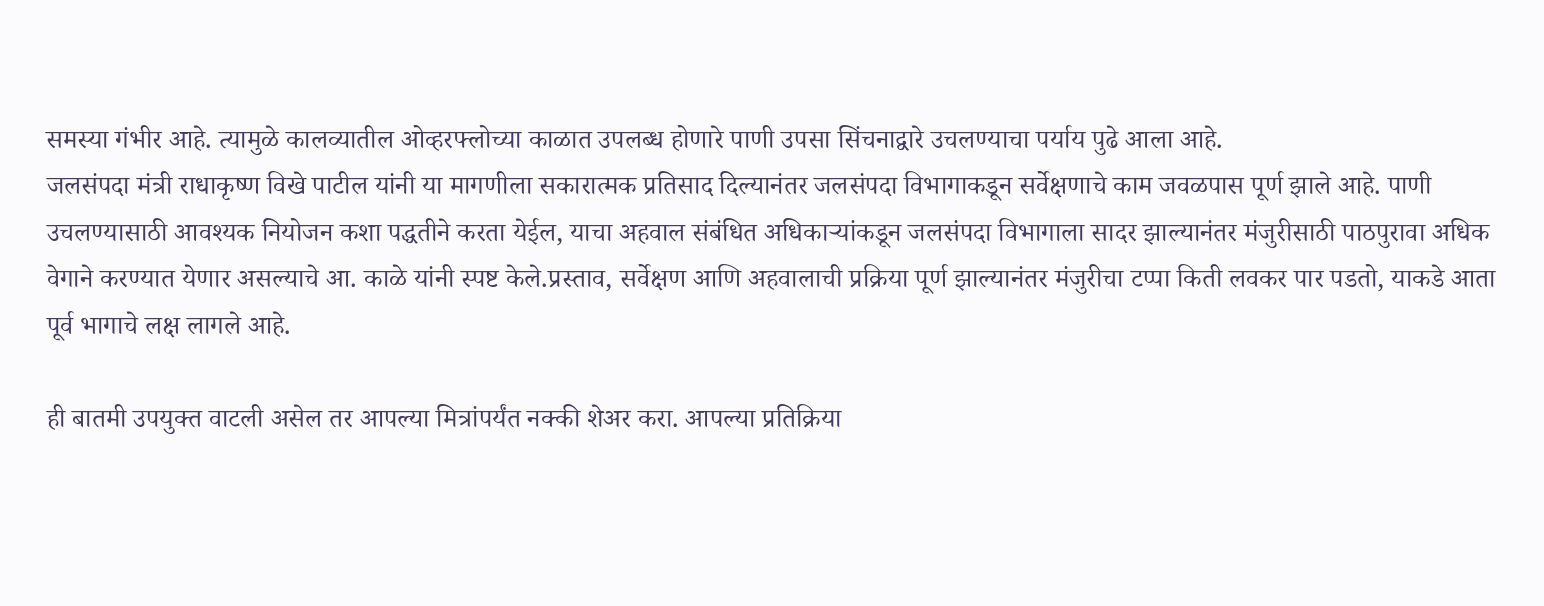समस्या गंभीर आहे. त्यामुळे कालव्यातील ओव्हरफ्लोच्या काळात उपलब्ध होणारे पाणी उपसा सिंचनाद्वारे उचलण्याचा पर्याय पुढे आला आहे.
जलसंपदा मंत्री राधाकृष्ण विखे पाटील यांनी या मागणीला सकारात्मक प्रतिसाद दिल्यानंतर जलसंपदा विभागाकडून सर्वेक्षणाचे काम जवळपास पूर्ण झाले आहे. पाणी उचलण्यासाठी आवश्यक नियोजन कशा पद्धतीने करता येईल, याचा अहवाल संबंधित अधिकाऱ्यांकडून जलसंपदा विभागाला सादर झाल्यानंतर मंजुरीसाठी पाठपुरावा अधिक वेगाने करण्यात येणार असल्याचे आ. काळे यांनी स्पष्ट केले.प्रस्ताव, सर्वेक्षण आणि अहवालाची प्रक्रिया पूर्ण झाल्यानंतर मंजुरीचा टप्पा किती लवकर पार पडतो, याकडे आता पूर्व भागाचे लक्ष लागले आहे.

ही बातमी उपयुक्त वाटली असेल तर आपल्या मित्रांपर्यंत नक्की शेअर करा. आपल्या प्रतिक्रिया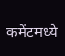कमेंटमध्ये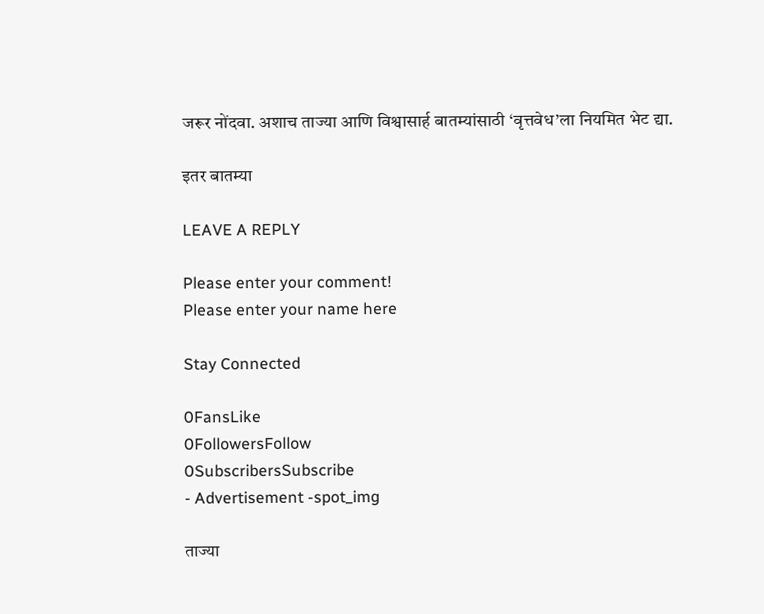जरूर नोंदवा. अशाच ताज्या आणि विश्वासार्ह बातम्यांसाठी ‘वृत्तवेध’ला नियमित भेट द्या.

इतर बातम्या

LEAVE A REPLY

Please enter your comment!
Please enter your name here

Stay Connected

0FansLike
0FollowersFollow
0SubscribersSubscribe
- Advertisement -spot_img

ताज्या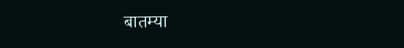बातम्या